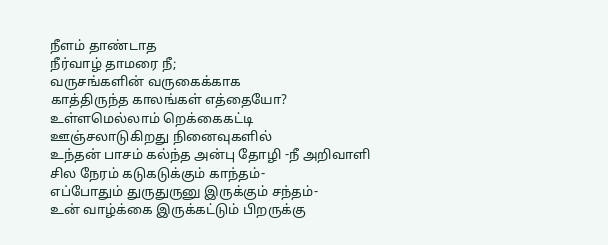நீளம் தாண்டாத
நீர்வாழ் தாமரை நீ;
வருசங்களின் வருகைக்காக
காத்திருந்த காலங்கள் எத்தையோ?
உள்ளமெல்லாம் றெக்கைகட்டி
ஊஞ்சலாடுகிறது நினைவுகளில்
உந்தன் பாசம் கல்ந்த அன்பு தோழி -நீ அறிவாளி
சில நேரம் கடுகடுக்கும் காந்தம்-
எப்போதும் துருதுருனு இருக்கும் சந்தம்-
உன் வாழ்க்கை இருக்கட்டும் பிறருக்கு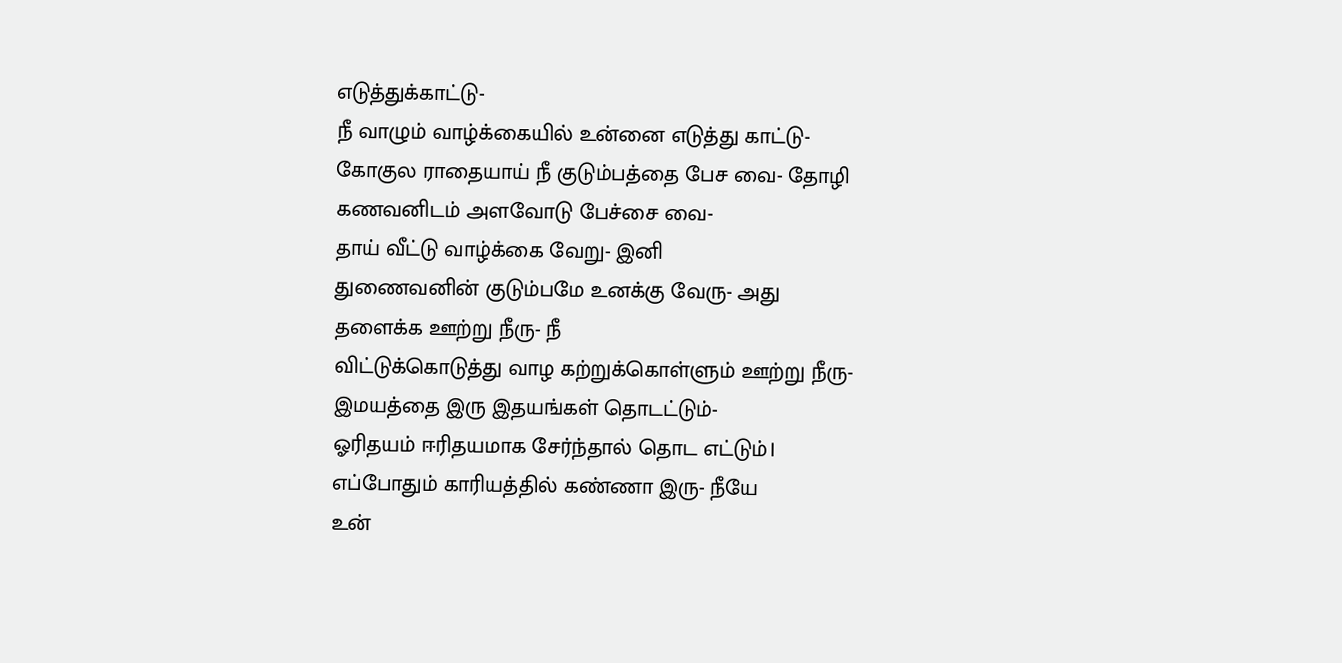எடுத்துக்காட்டு-
நீ வாழும் வாழ்க்கையில் உன்னை எடுத்து காட்டு-
கோகுல ராதையாய் நீ குடும்பத்தை பேச வை- தோழி
கணவனிடம் அளவோடு பேச்சை வை-
தாய் வீட்டு வாழ்க்கை வேறு- இனி
துணைவனின் குடும்பமே உனக்கு வேரு- அது
தளைக்க ஊற்று நீரு- நீ
விட்டுக்கொடுத்து வாழ கற்றுக்கொள்ளும் ஊற்று நீரு-
இமயத்தை இரு இதயங்கள் தொடட்டும்-
ஓரிதயம் ஈரிதயமாக சேர்ந்தால் தொட எட்டும்।
எப்போதும் காரியத்தில் கண்ணா இரு- நீயே
உன்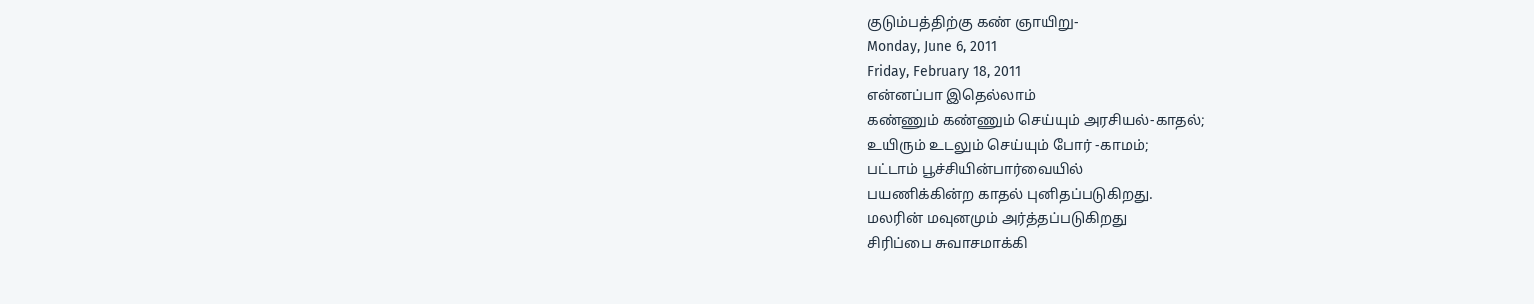குடும்பத்திற்கு கண் ஞாயிறு-
Monday, June 6, 2011
Friday, February 18, 2011
என்னப்பா இதெல்லாம்
கண்ணும் கண்ணும் செய்யும் அரசியல்-காதல்;
உயிரும் உடலும் செய்யும் போர் -காமம்;
பட்டாம் பூச்சியின்பார்வையில்
பயணிக்கின்ற காதல் புனிதப்படுகிறது.
மலரின் மவுனமும் அர்த்தப்படுகிறது
சிரிப்பை சுவாசமாக்கி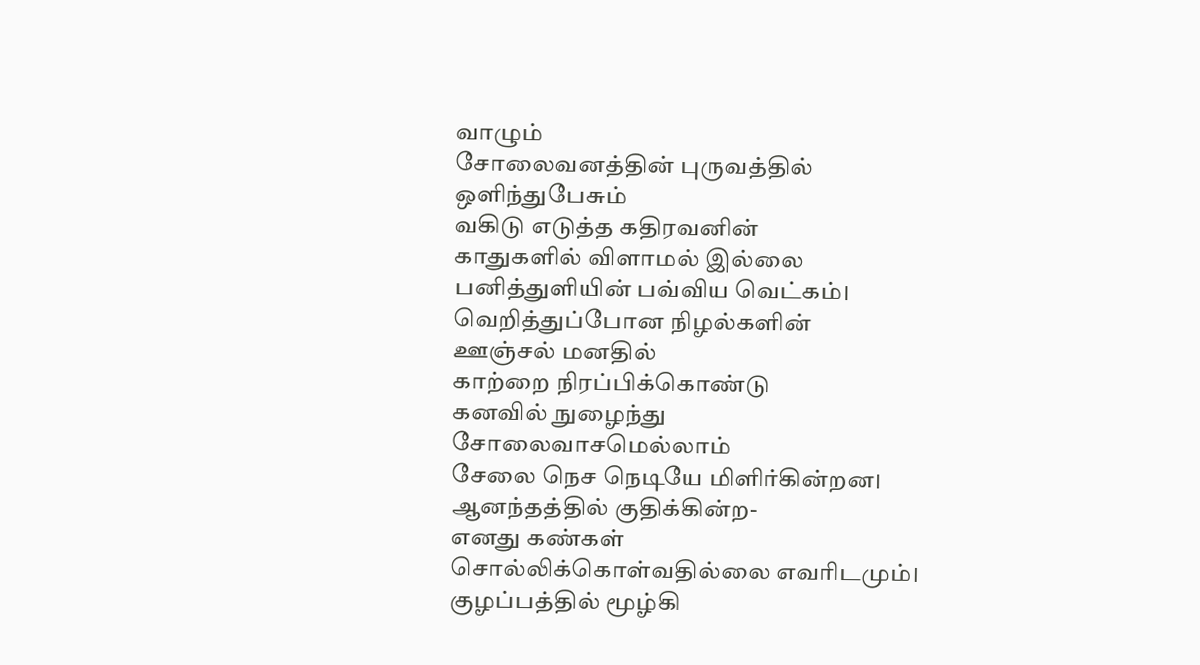வாழும்
சோலைவனத்தின் புருவத்தில் ஒளிந்துபேசும்
வகிடு எடுத்த கதிரவனின்
காதுகளில் விளாமல் இல்லை
பனித்துளியின் பவ்விய வெட்கம்।
வெறித்துப்போன நிழல்களின்
ஊஞ்சல் மனதில்
காற்றை நிரப்பிக்கொண்டு
கனவில் நுழைந்து
சோலைவாசமெல்லாம்
சேலை நெச நெடியே மிளிர்கின்றன।
ஆனந்தத்தில் குதிக்கின்ற-
எனது கண்கள்
சொல்லிக்கொள்வதில்லை எவரிடமும்।
குழப்பத்தில் மூழ்கி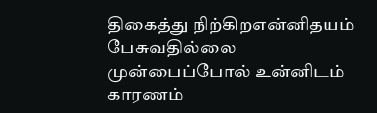திகைத்து நிற்கிறஎன்னிதயம்
பேசுவதில்லை
முன்பைப்போல் உன்னிடம்
காரணம்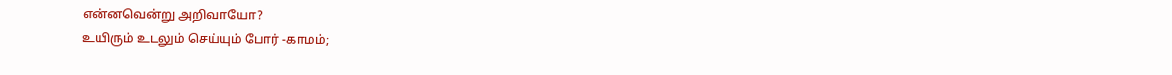என்னவென்று அறிவாயோ?
உயிரும் உடலும் செய்யும் போர் -காமம்;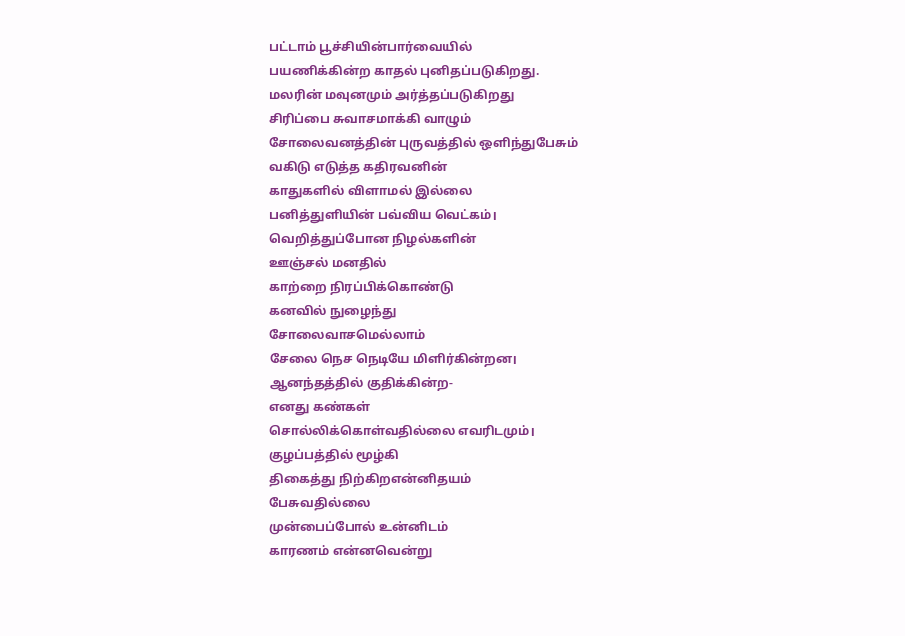பட்டாம் பூச்சியின்பார்வையில்
பயணிக்கின்ற காதல் புனிதப்படுகிறது.
மலரின் மவுனமும் அர்த்தப்படுகிறது
சிரிப்பை சுவாசமாக்கி வாழும்
சோலைவனத்தின் புருவத்தில் ஒளிந்துபேசும்
வகிடு எடுத்த கதிரவனின்
காதுகளில் விளாமல் இல்லை
பனித்துளியின் பவ்விய வெட்கம்।
வெறித்துப்போன நிழல்களின்
ஊஞ்சல் மனதில்
காற்றை நிரப்பிக்கொண்டு
கனவில் நுழைந்து
சோலைவாசமெல்லாம்
சேலை நெச நெடியே மிளிர்கின்றன।
ஆனந்தத்தில் குதிக்கின்ற-
எனது கண்கள்
சொல்லிக்கொள்வதில்லை எவரிடமும்।
குழப்பத்தில் மூழ்கி
திகைத்து நிற்கிறஎன்னிதயம்
பேசுவதில்லை
முன்பைப்போல் உன்னிடம்
காரணம் என்னவென்று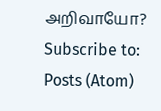அறிவாயோ?
Subscribe to:
Posts (Atom)